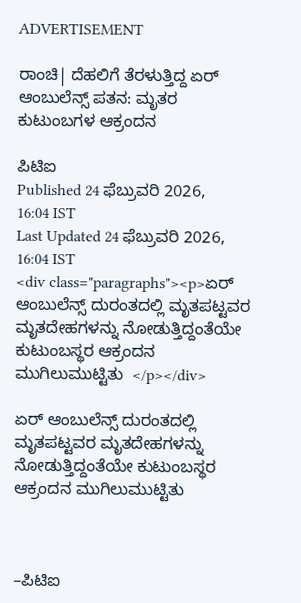ADVERTISEMENT

ರಾಂಚಿ| ದೆಹಲಿಗೆ ತೆರಳುತ್ತಿದ್ದ ಏರ್ ಆಂಬುಲೆನ್ಸ್ ಪತನ: ಮೃತರ ಕುಟುಂಬಗಳ ಆಕ್ರಂದನ

ಪಿಟಿಐ
Published 24 ಫೆಬ್ರುವರಿ 2026, 16:04 IST
Last Updated 24 ಫೆಬ್ರುವರಿ 2026, 16:04 IST
<div class="paragraphs"><p>ಏರ್‌ ಆಂಬುಲೆನ್ಸ್ ದುರಂತದಲ್ಲಿ ಮೃತಪಟ್ಟವರ ಮೃತದೇಹಗಳನ್ನು ನೋಡುತ್ತಿದ್ದಂತೆಯೇ ಕುಟುಂಬಸ್ಥರ ಆಕ್ರಂದನ ಮುಗಿಲುಮುಟ್ಟಿತು  </p></div>

ಏರ್‌ ಆಂಬುಲೆನ್ಸ್ ದುರಂತದಲ್ಲಿ ಮೃತಪಟ್ಟವರ ಮೃತದೇಹಗಳನ್ನು ನೋಡುತ್ತಿದ್ದಂತೆಯೇ ಕುಟುಂಬಸ್ಥರ ಆಕ್ರಂದನ ಮುಗಿಲುಮುಟ್ಟಿತು



–ಪಿಟಿಐ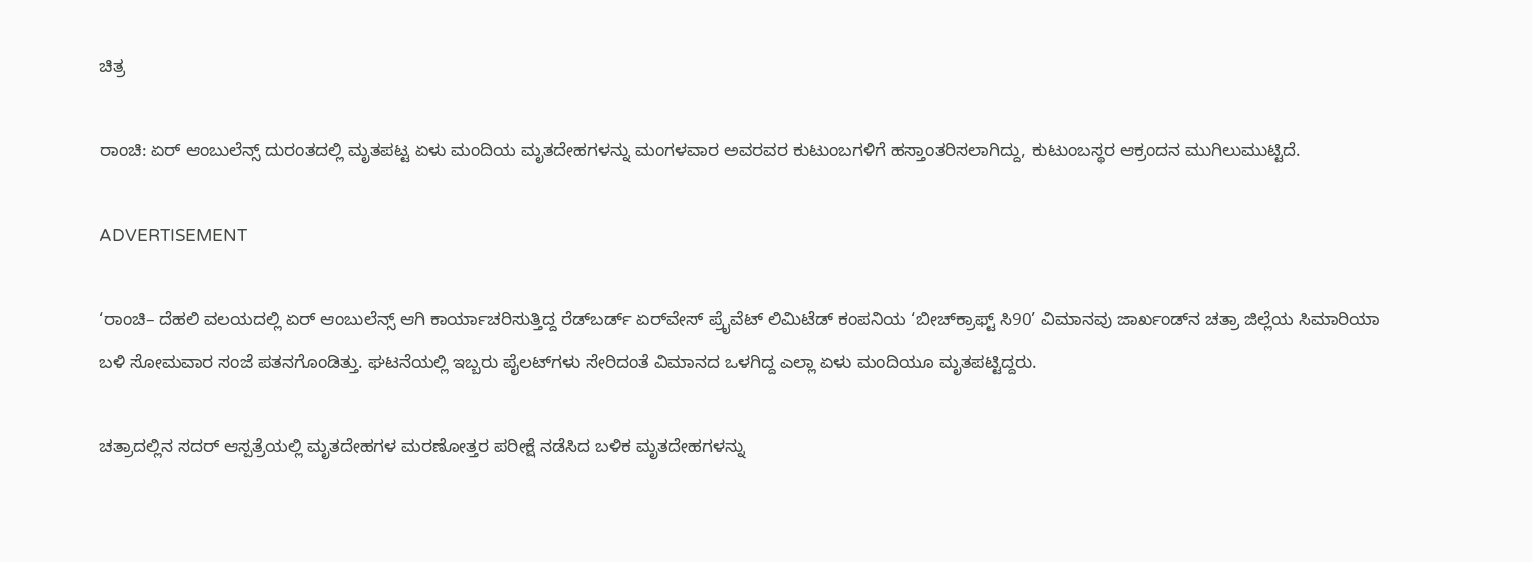ಚಿತ್ರ

ರಾಂಚಿ: ಏರ್‌ ಆಂಬುಲೆನ್ಸ್ ದುರಂತದಲ್ಲಿ ಮೃತಪಟ್ಟ ಏಳು ಮಂದಿಯ ಮೃತದೇಹಗಳನ್ನು ಮಂಗಳವಾರ ಅವರವರ ಕುಟುಂಬಗಳಿಗೆ ಹಸ್ತಾಂತರಿಸಲಾಗಿದ್ದು, ಕುಟುಂಬಸ್ಥರ ಆಕ್ರಂದನ ಮುಗಿಲುಮುಟ್ಟಿದೆ.

ADVERTISEMENT

‘ರಾಂಚಿ– ದೆಹಲಿ ವಲಯದಲ್ಲಿ ಏರ್‌ ಆಂಬುಲೆನ್ಸ್ ಆಗಿ ಕಾರ್ಯಾಚರಿಸುತ್ತಿದ್ದ ರೆಡ್‌ಬರ್ಡ್‌ ಏರ್‌ವೇಸ್‌ ಪ್ರೈವೆಟ್‌ ಲಿಮಿಟೆಡ್‌ ಕಂಪನಿಯ ‘ಬೀಚ್‌ಕ್ರಾಫ್ಟ್‌ ಸಿ90’ ವಿಮಾನವು ಜಾರ್ಖಂಡ್‌ನ ಚತ್ರಾ ಜಿಲ್ಲೆಯ ಸಿಮಾರಿಯಾ ಬಳಿ ಸೋಮವಾರ ಸಂಜೆ ಪತನಗೊಂಡಿತ್ತು. ಘಟನೆಯಲ್ಲಿ ಇಬ್ಬರು ಪೈಲಟ್‌ಗಳು ಸೇರಿದಂತೆ ವಿಮಾನದ ಒಳಗಿದ್ದ ಎಲ್ಲಾ ಏಳು ಮಂದಿಯೂ ಮೃತಪಟ್ಟಿದ್ದರು.

ಚತ್ರಾದಲ್ಲಿನ ಸದರ್‌ ಆಸ್ಪತ್ರೆಯಲ್ಲಿ ಮೃತದೇಹಗಳ ಮರಣೋತ್ತರ ಪರೀಕ್ಷೆ ನಡೆಸಿದ ಬಳಿಕ ಮೃತದೇಹಗಳನ್ನು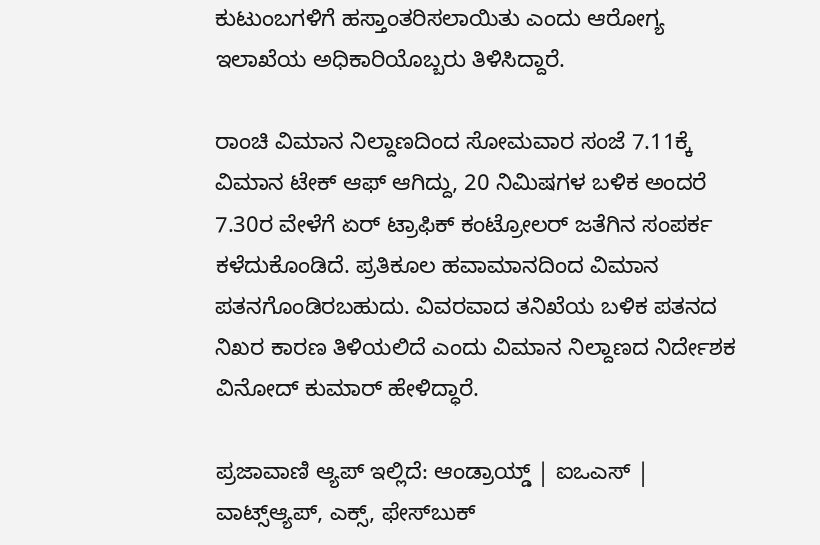ಕುಟುಂಬಗಳಿಗೆ ಹಸ್ತಾಂತರಿಸಲಾಯಿತು ಎಂದು ಆರೋಗ್ಯ ಇಲಾಖೆಯ ಅಧಿಕಾರಿಯೊಬ್ಬರು ತಿಳಿಸಿದ್ದಾರೆ.

ರಾಂಚಿ ವಿಮಾನ ನಿಲ್ದಾಣದಿಂದ ಸೋಮವಾರ ಸಂಜೆ 7.11ಕ್ಕೆ ವಿಮಾನ ಟೇಕ್‌ ಆಫ್‌ ಆಗಿದ್ದು, 20 ನಿಮಿಷಗಳ ಬಳಿಕ ಅಂದರೆ 7.30ರ ವೇಳೆಗೆ ಏರ್‌ ಟ್ರಾಫಿಕ್‌ ಕಂಟ್ರೋಲರ್‌ ಜತೆಗಿನ ಸಂಪರ್ಕ ಕಳೆದುಕೊಂಡಿದೆ. ಪ್ರತಿಕೂಲ ಹವಾಮಾನದಿಂದ ವಿಮಾನ ಪತನಗೊಂಡಿರಬಹುದು. ವಿವರವಾದ ತನಿಖೆಯ ಬಳಿಕ ಪತನದ ನಿಖರ ಕಾರಣ ತಿಳಿಯಲಿದೆ ಎಂದು ವಿಮಾನ ನಿಲ್ದಾಣದ ನಿರ್ದೇಶಕ ವಿನೋದ್‌ ಕುಮಾರ್‌ ಹೇಳಿದ್ಧಾರೆ.

ಪ್ರಜಾವಾಣಿ ಆ್ಯಪ್ ಇಲ್ಲಿದೆ: ಆಂಡ್ರಾಯ್ಡ್ | ಐಒಎಸ್ | ವಾಟ್ಸ್ಆ್ಯಪ್, ಎಕ್ಸ್, ಫೇಸ್‌ಬುಕ್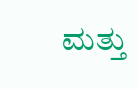ಮತ್ತು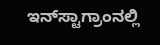ಇನ್‌ಸ್ಟಾಗ್ರಾಂನಲ್ಲಿ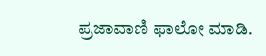ಪ್ರಜಾವಾಣಿ ಫಾಲೋ ಮಾಡಿ.